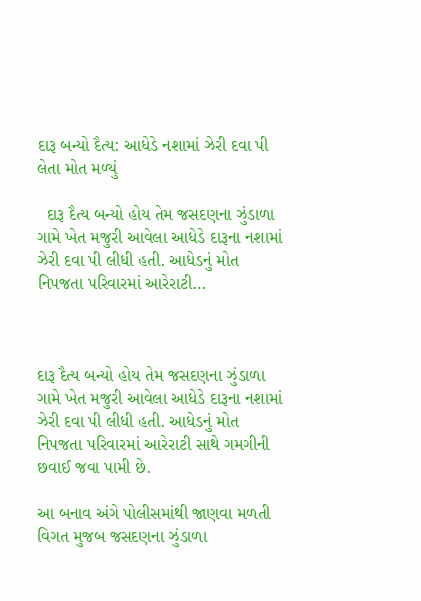દારૂ બન્યો દૈત્ય: આધેડે નશામાં ઝેરી દવા પી લેતા મોત મળ્યું

  દારૂ દૈત્ય બન્યો હોય તેમ જસદણના ઝુંડાળા ગામે ખેત મજુરી આવેલા આધેડે દારૂના નશામાં ઝેરી દવા પી લીધી હતી. આધેડનું મોત નિપજતા પરિવારમાં આરેરાટી…



દારૂ દૈત્ય બન્યો હોય તેમ જસદણના ઝુંડાળા ગામે ખેત મજુરી આવેલા આધેડે દારૂના નશામાં ઝેરી દવા પી લીધી હતી. આધેડનું મોત નિપજતા પરિવારમાં આરેરાટી સાથે ગમગીની છવાઈ જવા પામી છે.

આ બનાવ અંગે પોલીસમાંથી જાણવા મળતી વિગત મુજબ જસદણના ઝુંડાળા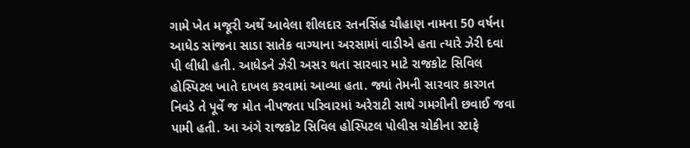ગામે ખેત મજૂરી અર્થે આવેલા શીલદાર રતનસિંહ ચૌહાણ નામના 50 વર્ષના આધેડ સાંજના સાડા સાતેક વાગ્યાના અરસામાં વાડીએ હતા ત્યારે ઝેરી દવા પી લીધી હતી. આધેડને ઝેરી અસર થતા સારવાર માટે રાજકોટ સિવિલ હોસ્પિટલ ખાતે દાખલ કરવામાં આવ્યા હતા. જ્યાં તેમની સારવાર કારગત નિવડે તે પૂર્વે જ મોત નીપજતા પરિવારમાં અરેરાટી સાથે ગમગીની છવાઈ જવા પામી હતી. આ અંગે રાજકોટ સિવિલ હોસ્પિટલ પોલીસ ચોકીના સ્ટાફે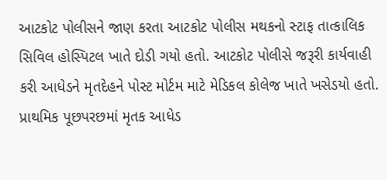આટકોટ પોલીસને જાણ કરતા આટકોટ પોલીસ મથકનો સ્ટાફ તાત્કાલિક સિવિલ હોસ્પિટલ ખાતે દોડી ગયો હતો. આટકોટ પોલીસે જરૂરી કાર્યવાહી કરી આધેડને મૃતદેહને પોસ્ટ મોર્ટમ માટે મેડિકલ કોલેજ ખાતે ખસેડયો હતો. પ્રાથમિક પૂછપરછમાં મૃતક આધેડ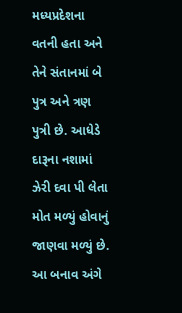મધ્યપ્રદેશના વતની હતા અને તેને સંતાનમાં બે પુત્ર અને ત્રણ પુત્રી છે. આધેડે દારૂના નશામાં ઝેરી દવા પી લેતા મોત મળ્યું હોવાનું જાણવા મળ્યું છે. આ બનાવ અંગે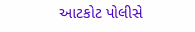આટકોટ પોલીસે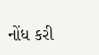નોંધ કરી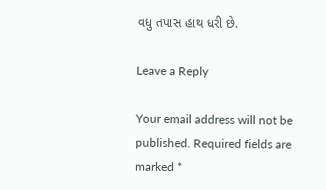વધુ તપાસ હાથ ધરી છે.

Leave a Reply

Your email address will not be published. Required fields are marked *